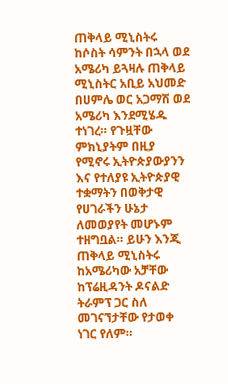ጠቅላይ ሚኒስትሩ ከሶስት ሳምንት በኋላ ወደ አሜሪካ ይጓዛሉ ጠቅላይ ሚኒስትር አቢይ አህመድ በሀምሌ ወር አጋማሽ ወደ አሜሪካ እንደሚሄዱ ተነገረ። የጉዟቸው ምክኒያትም በዚያ የሚኖሩ ኢትዮጵያውያንን እና የተለያዩ ኢትዮጵያዊ ተቋማትን በወቅታዊ የሀገራችን ሁኔታ ለመወያየት መሆኑም ተዘግቧል። ይሁን እንጂ ጠቅላይ ሚኒስትሩ ከአሜሪካው አቻቸው ከፕሬዚዳንት ዶናልድ ትራምፕ ጋር ስለ መገናኘታቸው የታወቀ ነገር የለም።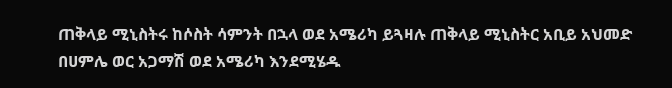ጠቅላይ ሚኒስትሩ ከሶስት ሳምንት በኋላ ወደ አሜሪካ ይጓዛሉ ጠቅላይ ሚኒስትር አቢይ አህመድ በሀምሌ ወር አጋማሽ ወደ አሜሪካ እንደሚሄዱ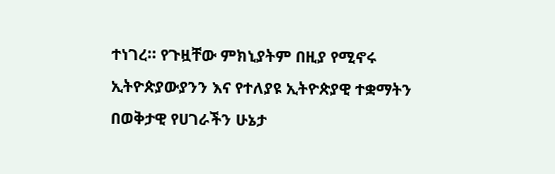ተነገረ። የጉዟቸው ምክኒያትም በዚያ የሚኖሩ ኢትዮጵያውያንን እና የተለያዩ ኢትዮጵያዊ ተቋማትን በወቅታዊ የሀገራችን ሁኔታ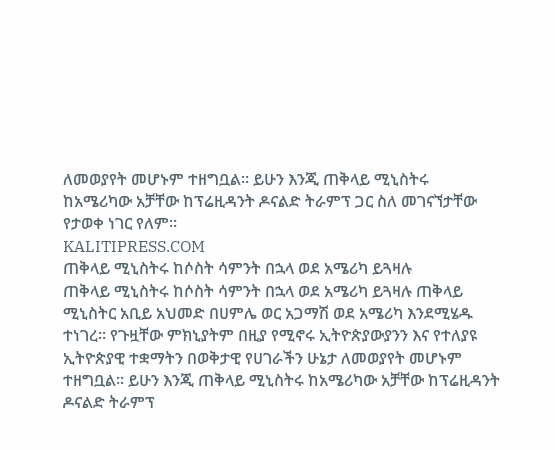ለመወያየት መሆኑም ተዘግቧል። ይሁን እንጂ ጠቅላይ ሚኒስትሩ ከአሜሪካው አቻቸው ከፕሬዚዳንት ዶናልድ ትራምፕ ጋር ስለ መገናኘታቸው የታወቀ ነገር የለም።
KALITIPRESS.COM
ጠቅላይ ሚኒስትሩ ከሶስት ሳምንት በኋላ ወደ አሜሪካ ይጓዛሉ
ጠቅላይ ሚኒስትሩ ከሶስት ሳምንት በኋላ ወደ አሜሪካ ይጓዛሉ ጠቅላይ ሚኒስትር አቢይ አህመድ በሀምሌ ወር አጋማሽ ወደ አሜሪካ እንደሚሄዱ ተነገረ። የጉዟቸው ምክኒያትም በዚያ የሚኖሩ ኢትዮጵያውያንን እና የተለያዩ ኢትዮጵያዊ ተቋማትን በወቅታዊ የሀገራችን ሁኔታ ለመወያየት መሆኑም ተዘግቧል። ይሁን እንጂ ጠቅላይ ሚኒስትሩ ከአሜሪካው አቻቸው ከፕሬዚዳንት ዶናልድ ትራምፕ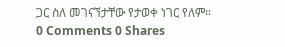ጋር ስለ መገናኘታቸው የታወቀ ነገር የለም።
0 Comments 0 Shares